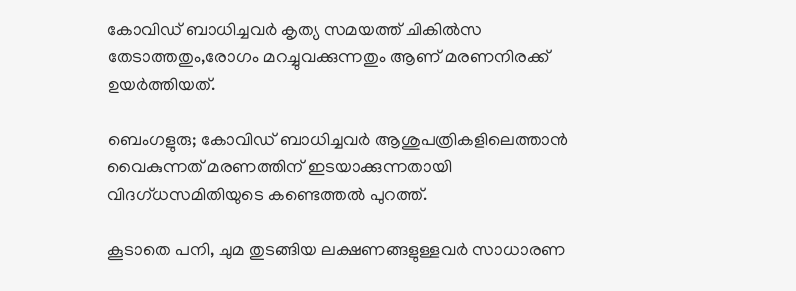കോവിഡ് ബാധിച്ചവർ കൃത്യ സമയത്ത് ചികിൽസ തേടാത്തതും,രോഗം മറച്ചുവക്കുന്നതും ആണ് മരണനിരക്ക് ഉയർത്തിയത്.

ബെംഗളുരു; കോവിഡ് ബാധിച്ചവർ ആശുപത്രികളിലെത്താൻ വൈകുന്നത് മരണത്തിന് ഇടയാക്കുന്നതായി വിദഗ്ധസമിതിയുടെ കണ്ടെത്തൽ പുറത്ത്.

കൂടാതെ പനി, ചുമ തുടങ്ങിയ ലക്ഷണങ്ങളുള്ളവർ സാധാരണ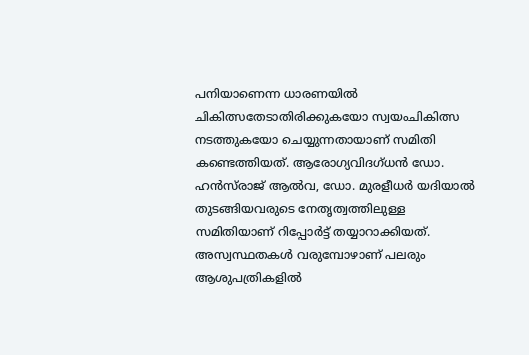പനിയാണെന്ന ധാരണയിൽ ചികിത്സതേടാതിരിക്കുകയോ സ്വയംചികിത്സ നടത്തുകയോ ചെയ്യുന്നതായാണ് സമിതി കണ്ടെത്തിയത്. ആരോഗ്യവിദഗ്ധൻ ഡോ. ഹൻസ്‌രാജ് ആൽവ, ഡോ. മുരളീധർ യദിയാൽ തുടങ്ങിയവരുടെ നേതൃത്വത്തിലുള്ള സമിതിയാണ് റിപ്പോർട്ട് തയ്യാറാക്കിയത്. അസ്വസ്ഥതകൾ വരുമ്പോഴാണ് പലരും ആശുപത്രികളിൽ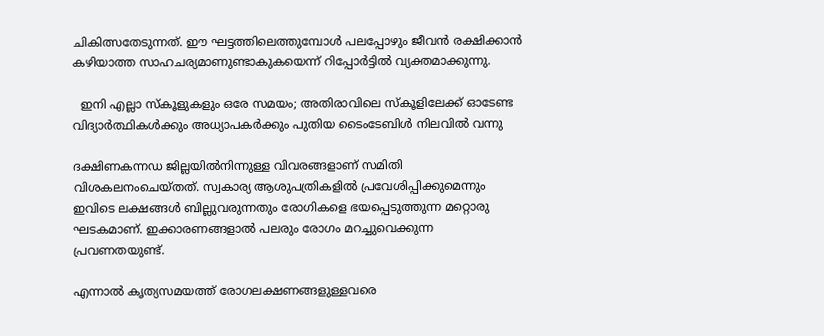ചികിത്സതേടുന്നത്. ഈ ഘട്ടത്തിലെത്തുമ്പോൾ പലപ്പോഴും ജീവൻ രക്ഷിക്കാൻ കഴിയാത്ത സാഹചര്യമാണുണ്ടാകുകയെന്ന് റിപ്പോർട്ടിൽ വ്യക്തമാക്കുന്നു.

  ഇനി എല്ലാ സ്കൂളുകളും ഒരേ സമയം; അതിരാവിലെ സ്കൂളിലേക്ക് ഓടേണ്ട വിദ്യാർത്ഥികൾക്കും അധ്യാപകർക്കും പുതിയ ടൈംടേബിൾ നിലവിൽ വന്നു

ദക്ഷിണകന്നഡ ജില്ലയിൽനിന്നുള്ള വിവരങ്ങളാണ് സമിതി വിശകലനംചെയ്തത്. സ്വകാര്യ ആശുപത്രികളിൽ പ്രവേശിപ്പിക്കുമെന്നും ഇവിടെ ലക്ഷങ്ങൾ ബില്ലുവരുന്നതും രോഗികളെ ഭയപ്പെടുത്തുന്ന മറ്റൊരു ഘടകമാണ്. ഇക്കാരണങ്ങളാൽ പലരും രോഗം മറച്ചുവെക്കുന്ന പ്രവണതയുണ്ട്.

എന്നാൽ കൃത്യസമയത്ത് രോഗലക്ഷണങ്ങളുള്ളവരെ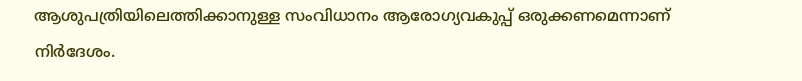ആശുപത്രിയിലെത്തിക്കാനുള്ള സംവിധാനം ആരോഗ്യവകുപ്പ് ഒരുക്കണമെന്നാണ് നിർദേശം.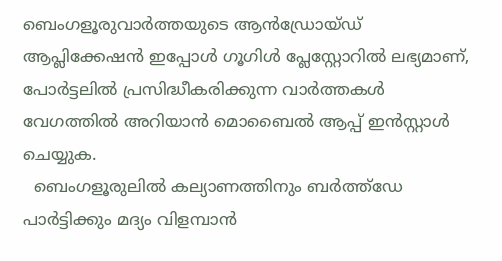ബെംഗളൂരുവാർത്തയുടെ ആൻഡ്രോയ്ഡ് ആപ്ലിക്കേഷൻ ഇപ്പോൾ ഗൂഗിൾ പ്ലേസ്റ്റോറിൽ ലഭ്യമാണ്, പോർട്ടലിൽ പ്രസിദ്ധീകരിക്കുന്ന വാർത്തകൾ വേഗത്തിൽ അറിയാൻ മൊബൈൽ ആപ്പ് ഇൻസ്റ്റാൾ ചെയ്യുക.
  ബെംഗളൂരുലിൽ കല്യാണത്തിനും ബർത്ത്ഡേ പാർട്ടിക്കും മദ്യം വിളമ്പാൻ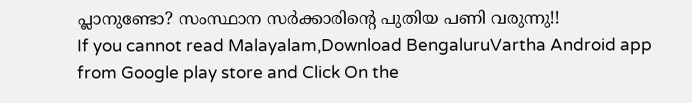പ്ലാനുണ്ടോ? സംസ്ഥാന സർക്കാരിന്റെ പുതിയ പണി വരുന്നു!!
If you cannot read Malayalam,Download BengaluruVartha Android app from Google play store and Click On the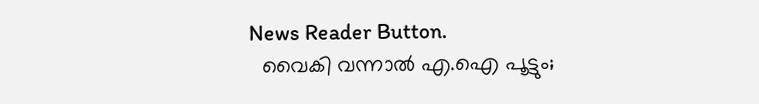News Reader Button.
  വൈകി വന്നാൽ എ.ഐ പൂട്ടും;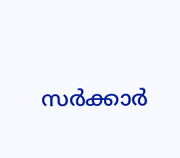സർക്കാർ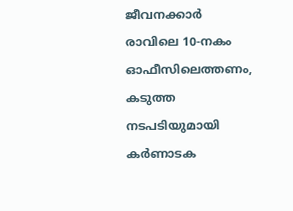ജീവനക്കാർ രാവിലെ 10-നകം ഓഫീസിലെത്തണം, കടുത്ത നടപടിയുമായി കർണാടക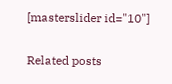[masterslider id="10"]

Related posts